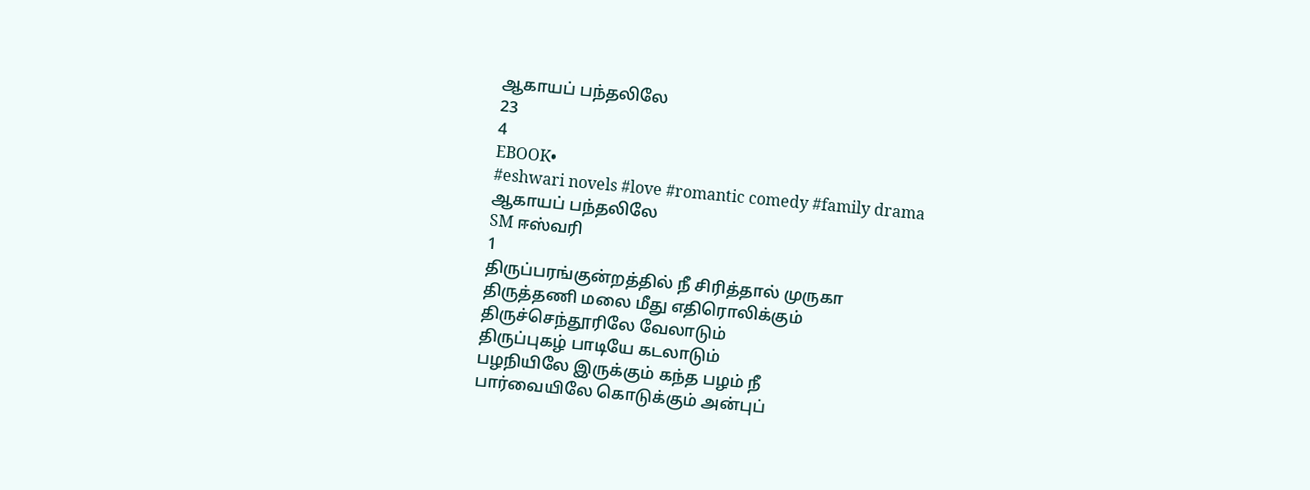ஆகாயப் பந்தலிலே
23
4
EBOOK•
#eshwari novels #love #romantic comedy #family drama
ஆகாயப் பந்தலிலே
SM ஈஸ்வரி
1
திருப்பரங்குன்றத்தில் நீ சிரித்தால் முருகா
திருத்தணி மலை மீது எதிரொலிக்கும்
திருச்செந்தூரிலே வேலாடும்
திருப்புகழ் பாடியே கடலாடும்
பழநியிலே இருக்கும் கந்த பழம் நீ
பார்வையிலே கொடுக்கும் அன்புப்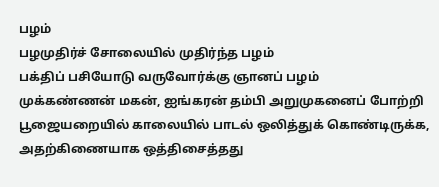பழம்
பழமுதிர்ச் சோலையில் முதிர்ந்த பழம்
பக்திப் பசியோடு வருவோர்க்கு ஞானப் பழம்
முக்கண்ணன் மகன், ஐங்கரன் தம்பி அறுமுகனைப் போற்றி பூஜையறையில் காலையில் பாடல் ஒலித்துக் கொண்டிருக்க, அதற்கிணையாக ஒத்திசைத்தது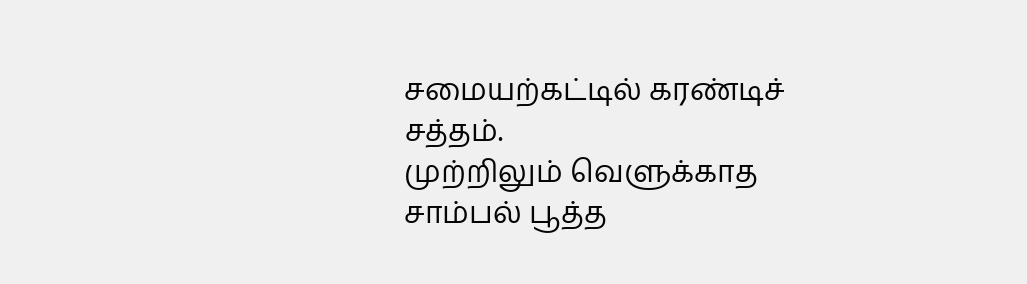சமையற்கட்டில் கரண்டிச் சத்தம்.
முற்றிலும் வெளுக்காத சாம்பல் பூத்த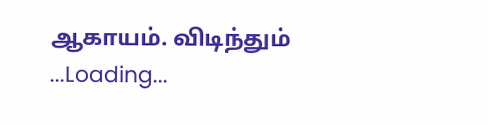ஆகாயம். விடிந்தும்
...Loading...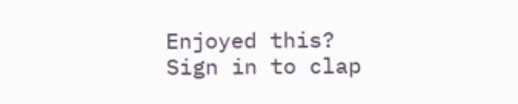Enjoyed this?
Sign in to clap